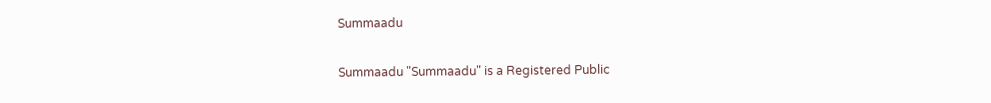Summaadu

Summaadu "Summaadu" is a Registered Public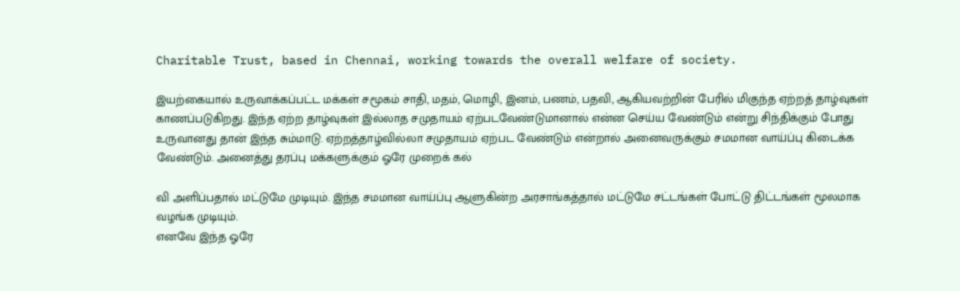Charitable Trust, based in Chennai, working towards the overall welfare of society.

இயற்கையால் உருவாக்கப்பட்ட மக்கள் சமூகம் சாதி, மதம், மொழி, இனம், பணம், பதவி, ஆகியவற்றின் பேரில் மிகுந்த ஏற்றத் தாழ்வுகள் காணப்படுகிறது. இந்த ஏற்ற தாழ்வுகள் இல்லாத சமுதாயம் ஏற்படவேண்டுமானால் என்ன செய்ய வேண்டும் என்று சிந்திக்கும் போது உருவானது தான் இந்த சும்மாடு. ஏற்றத்தாழ்வில்லா சமுதாயம் ஏற்பட வேண்டும் என்றால் அனைவருக்கும் சமமான வாய்ப்பு கிடைக்க வேண்டும். அனைத்து தரப்பு மக்களுக்கும் ஓரே முறைக் கல்

வி அளிப்பதால் மட்டுமே முடியும். இந்த சமமான வாய்ப்பு ஆளுகின்ற அரசாங்கத்தால் மட்டுமே சட்டங்கள் போட்டு திட்டங்கள் மூலமாக வழங்க முடியும்.
எனவே இந்த ஓரே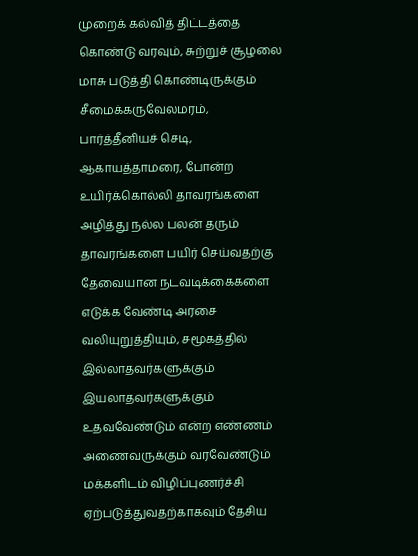முறைக் கல்வித் திட்டத்தை கொண்டு வரவும், சுற்றுச் சூழலை மாசு படுத்தி கொண்டிருக்கும் சீமைக்கருவேலமரம், பார்த்தீனியச் செடி, ஆகாயத்தாமரை, போன்ற உயிர்க்கொல்லி தாவரங்களை அழித்து நல்ல பலன் தரும் தாவரங்களை பயிர் செய்வதற்கு தேவையான நடவடிக்கைகளை எடுக்க வேண்டி அரசை வலியுறுத்தியும், சமூகத்தில் இல்லாதவர்களுக்கும் இயலாதவர்களுக்கும் உதவவேண்டும் என்ற எண்ணம் அணைவருக்கும் வரவேண்டும்
மக்களிடம் விழிப்புணர்ச்சி ஏற்படுத்துவதற்காகவும் தேசிய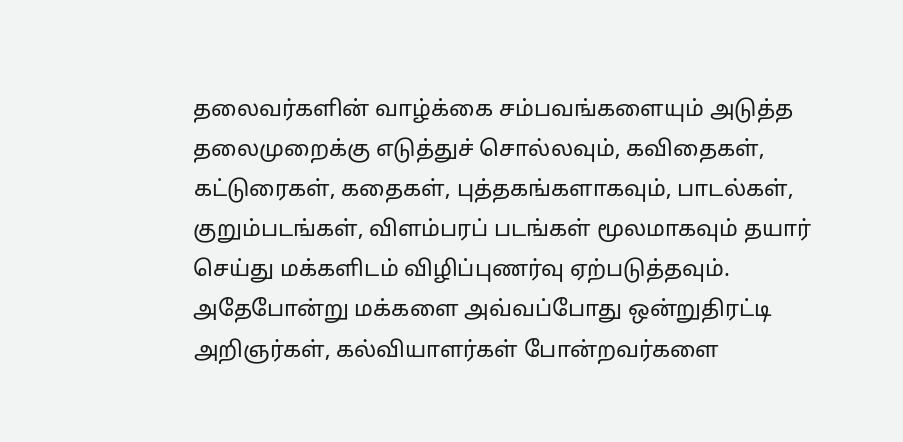தலைவர்களின் வாழ்க்கை சம்பவங்களையும் அடுத்த தலைமுறைக்கு எடுத்துச் சொல்லவும், கவிதைகள், கட்டுரைகள், கதைகள், புத்தகங்களாகவும், பாடல்கள், குறும்படங்கள், விளம்பரப் படங்கள் மூலமாகவும் தயார் செய்து மக்களிடம் விழிப்புணர்வு ஏற்படுத்தவும். அதேபோன்று மக்களை அவ்வப்போது ஒன்றுதிரட்டி அறிஞர்கள், கல்வியாளர்கள் போன்றவர்களை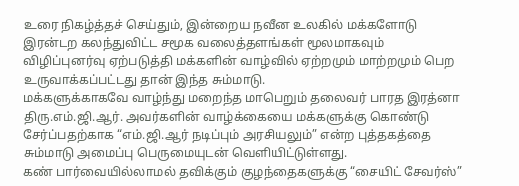உரை நிகழ்த்தச் செய்தும், இன்றைய நவீன உலகில் மக்களோடு இரன்டற கலந்துவிட்ட சமூக வலைத்தளங்கள் மூலமாகவும் விழிப்புனர்வு ஏற்படுத்தி மக்களின் வாழ்வில் ஏற்றமும் மாற்றமும் பெற உருவாக்கப்பட்டது தான் இந்த சும்மாடு.
மக்களுக்காகவே வாழ்ந்து மறைந்த மாபெறும் தலைவர் பாரத இரத்னா திரு.எம்.ஜி.ஆர். அவர்களின் வாழ்க்கையை மக்களுக்கு கொண்டு சேர்ப்பதற்காக “எம்.ஜி.ஆர் நடிப்பும் அரசியலும்” என்ற புத்தகத்தை சும்மாடு அமைப்பு பெருமையுடன் வெளியிட்டுள்ளது.
கண் பார்வையில்லாமல் தவிக்கும் குழந்தைகளுக்கு “சையிட் சேவர்ஸ்”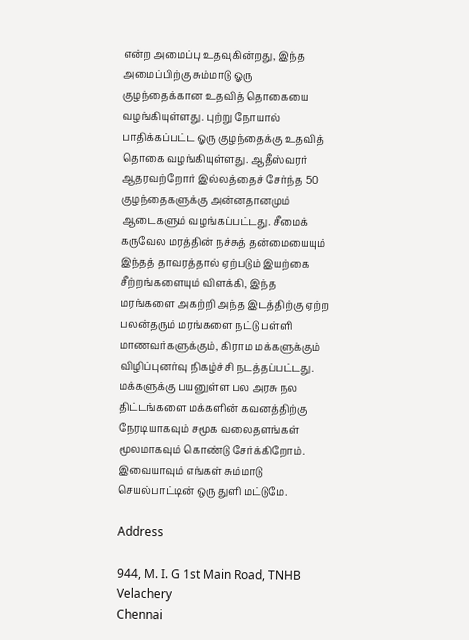என்ற அமைப்பு உதவுகின்றது, இந்த அமைப்பிற்கு சும்மாடு ஓரு குழந்தைக்கான உதவித் தொகையை வழங்கியுள்ளது. புற்று நோயால் பாதிக்கப்பட்ட ஓரு குழந்தைக்கு உதவித் தொகை வழங்கியுள்ளது. ஆதீஸ்வரர் ஆதரவற்றோர் இல்லத்தைச் சேர்ந்த 50 குழந்தைகளுக்கு அன்னதானமும் ஆடைகளும் வழங்கப்பட்டது. சீமைக் கருவேல மரத்தின் நச்சுத் தன்மையையும் இந்தத் தாவரத்தால் ஏற்படும் இயற்கை சீற்றங்களையும் விளக்கி, இந்த மரங்களை அகற்றி அந்த இடத்திற்கு ஏற்ற பலன்தரும் மரங்களை நட்டு பள்ளி மாணவர்களுக்கும், கிராம மக்களுக்கும் விழிப்புனர்வு நிகழ்ச்சி நடத்தப்பட்டது. மக்களுக்கு பயனுள்ள பல அரசு நல திட்டங்களை மக்களின் கவனத்திற்கு நேரடியாகவும் சமூக வலைதளங்கள் மூலமாகவும் கொண்டு சேர்க்கிறோம். இவையாவும் எங்கள் சும்மாடு செயல்பாட்டின் ஒரு துளி மட்டுமே.

Address

944, M. I. G 1st Main Road, TNHB Velachery
Chennai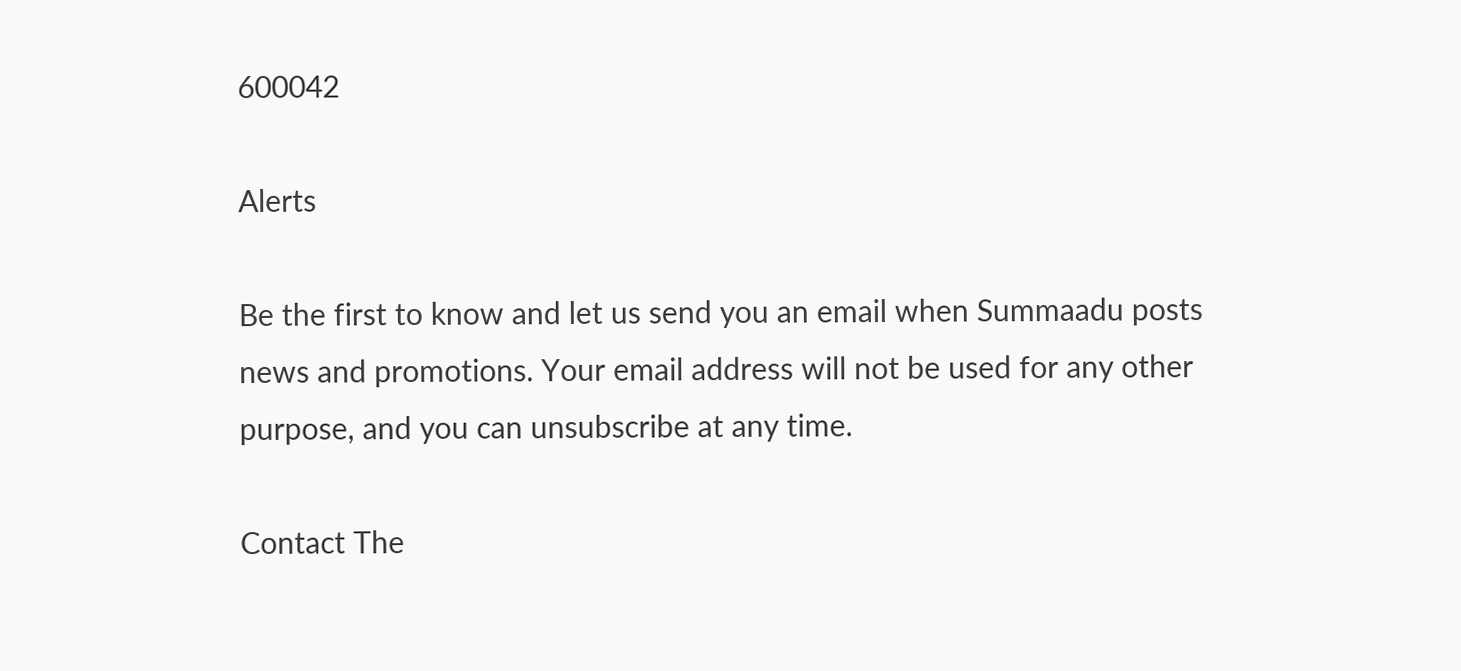600042

Alerts

Be the first to know and let us send you an email when Summaadu posts news and promotions. Your email address will not be used for any other purpose, and you can unsubscribe at any time.

Contact The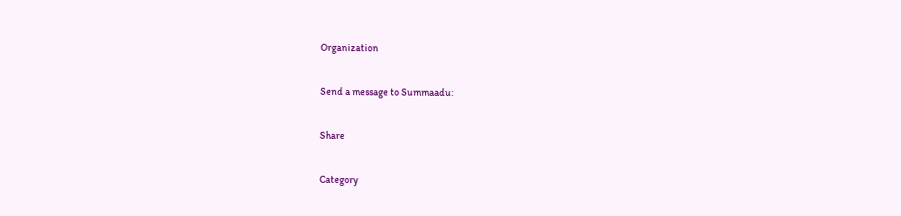Organization

Send a message to Summaadu:

Share

Category